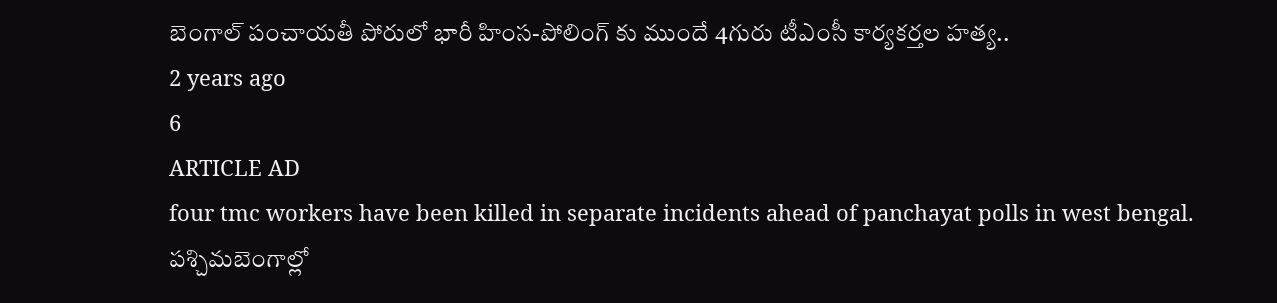బెంగాల్ పంచాయతీ పోరులో భారీ హింస-పోలింగ్ కు ముందే 4గురు టీఎంసీ కార్యకర్తల హత్య..
2 years ago
6
ARTICLE AD
four tmc workers have been killed in separate incidents ahead of panchayat polls in west bengal.
పశ్చిమబెంగాల్లో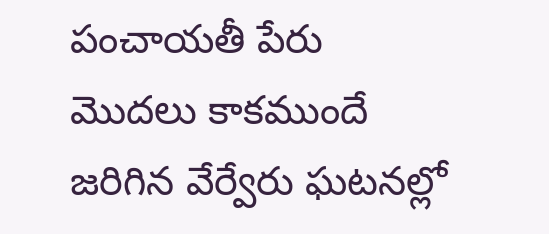పంచాయతీ పేరు మొదలు కాకముందే జరిగిన వేర్వేరు ఘటనల్లో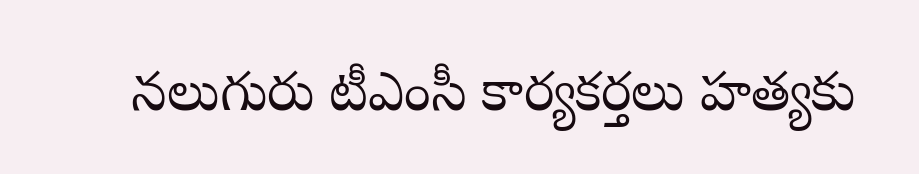నలుగురు టీఎంసీ కార్యకర్తలు హత్యకు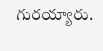గురయ్యారు.